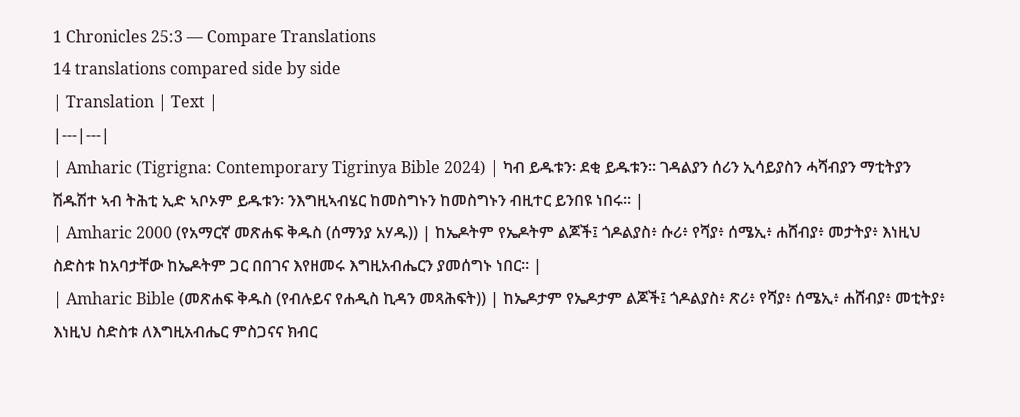1 Chronicles 25:3 — Compare Translations
14 translations compared side by side
| Translation | Text |
|---|---|
| Amharic (Tigrigna: Contemporary Tigrinya Bible 2024) | ካብ ይዱቱን፡ ደቂ ይዱቱን። ገዳልያን ሰሪን ኢሳይያስን ሓሻብያን ማቲትያን ሽዱሽተ ኣብ ትሕቲ ኢድ ኣቦኦም ይዱቱን፡ ንእግዚኣብሄር ከመስግኑን ከመስግኑን ብዚተር ይንበዩ ነበሩ። |
| Amharic 2000 (የአማርኛ መጽሐፍ ቅዱስ (ሰማንያ አሃዱ)) | ከኤዶትም የኤዶትም ልጆች፤ ጎዶልያስ፥ ሱሪ፥ የሻያ፥ ሰሜኢ፥ ሐሸብያ፥ መታትያ፥ እነዚህ ስድስቱ ከአባታቸው ከኤዶትም ጋር በበገና እየዘመሩ እግዚአብሔርን ያመሰግኑ ነበር። |
| Amharic Bible (መጽሐፍ ቅዱስ (የብሉይና የሐዲስ ኪዳን መጻሕፍት)) | ከኤዶታም የኤዶታም ልጆች፤ ጎዶልያስ፥ ጽሪ፥ የሻያ፥ ሰሜኢ፥ ሐሸብያ፥ መቲትያ፥ እነዚህ ስድስቱ ለእግዚአብሔር ምስጋናና ክብር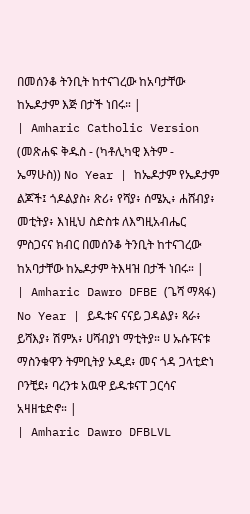በመሰንቆ ትንቢት ከተናገረው ከአባታቸው ከኤዶታም እጅ በታች ነበሩ። |
| Amharic Catholic Version (መጽሐፍ ቅዱስ - (ካቶሊካዊ እትም - ኤማሁስ)) No Year | ከኤዶታም የኤዶታም ልጆች፤ ጎዶልያስ፥ ጽሪ፥ የሻያ፥ ሰሜኢ፥ ሐሸብያ፥ መቲትያ፥ እነዚህ ስድስቱ ለእግዚአብሔር ምስጋናና ክብር በመሰንቆ ትንቢት ከተናገረው ከአባታቸው ከኤዶታም ትእዛዝ በታች ነበሩ። |
| Amharic Dawro DFBE (ጌሻ ማጻፋ) No Year | ይዱቱና ናናይ ጋዳልያ፥ ጻራ፥ ይሻእያ፥ ሽምአ፥ ሀሻብያነ ማቲትያ። ሀ ኡሱፑናቱ ማስንቁዋን ትምቢትያ ኦዲደ፥ መና ጎዳ ጋላቲድነ ቦንቺደ፥ ባረንቱ አዉዋ ይዱቱናፐ ጋርሳና አዛዘቴድኖ። |
| Amharic Dawro DFBLVL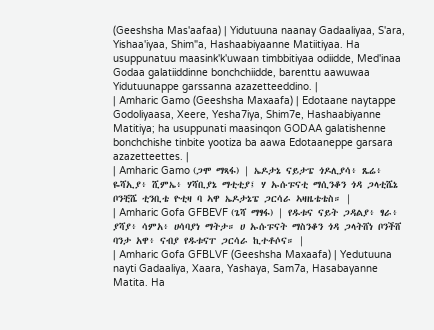(Geeshsha Mas'aafaa) | Yidutuuna naanay Gadaaliyaa, S'ara, Yishaa'iyaa, Shim"a, Hashaabiyaanne Matiitiyaa. Ha usuppunatuu maasink'k'uwaan timbbitiyaa odiidde, Med'inaa Godaa galatiiddinne bonchchiidde, barenttu aawuwaa Yidutuunappe garssanna azazetteeddino. |
| Amharic Gamo (Geeshsha Maxaafa) | Edotaane naytappe Godoliyaasa, Xeere, Yesha7iya, Shim7e, Hashaabiyanne Matitiya; ha usuppunati maasinqon GODAA galatishenne bonchchishe tinbite yootiza ba aawa Edotaaneppe garsara azazetteettes. |
| Amharic Gamo (ጋሞ ማጻፋ) | ኤዶታኔ ናይታፔ ጎዶሊያሳ፥ ጼሬ፥ ዬሻኢያ፥ ሺምኤ፥ ሃሻቢያኔ ማቲቲያ፤ ሃ ኡሱፑናቲ ማሲንቆን ጎዳ ጋላቲሼኔ ቦንቺሼ ቲንቢቴ ዮቲዛ ባ ኣዋ ኤዶታኔፔ ጋርሳራ ኣዛዜቴቴስ። |
| Amharic Gofa GFBEVF (ጌሻ ማፃፋ) | የዱቱና ናይት ጋዳልያ፥ ፃራ፥ ያሻያ፥ ሳምአ፥ ሀሳባያነ ማትታ። ሀ ኡሱፑናት ማስንቆን ጎዳ ጋላትሸነ ቦንችሸ ባንታ አዋ፥ ናብያ የዱቱናፐ ጋርሳራ ኪተቶሶና። |
| Amharic Gofa GFBLVF (Geeshsha Maxaafa) | Yedutuuna nayti Gadaaliya, Xaara, Yashaya, Sam7a, Hasabayanne Matita. Ha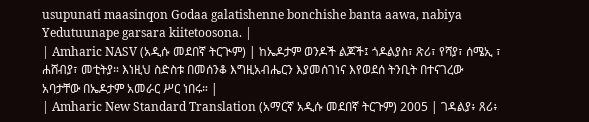usupunati maasinqon Godaa galatishenne bonchishe banta aawa, nabiya Yedutuunape garsara kiitetoosona. |
| Amharic NASV (አዲሱ መደበኛ ትርጒም) | ከኤዶታም ወንዶች ልጆች፤ ጎዶልያስ፣ ጽሪ፣ የሻያ፣ ሰሜኢ ፣ ሐሸብያ፣ መቲትያ። እነዚህ ስድስቱ በመሰንቆ እግዚአብሔርን እያመሰገነና እየወደሰ ትንቢት በተናገረው አባታቸው በኤዶታም አመራር ሥር ነበሩ። |
| Amharic New Standard Translation (አማርኛ አዲሱ መደበኛ ትርጉም) 2005 | ገዳልያ፥ ጸሪ፥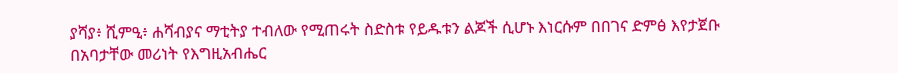ያሻያ፥ ሺምዒ፥ ሐሻብያና ማቲትያ ተብለው የሚጠሩት ስድስቱ የይዱቱን ልጆች ሲሆኑ እነርሱም በበገና ድምፅ እየታጀቡ በአባታቸው መሪነት የእግዚአብሔር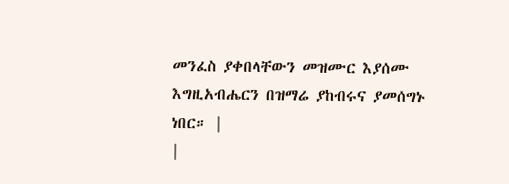መንፈስ ያቀበላቸውን መዝሙር እያሰሙ እግዚአብሔርን በዝማሬ ያከብሩና ያመሰግኑ ነበር። |
|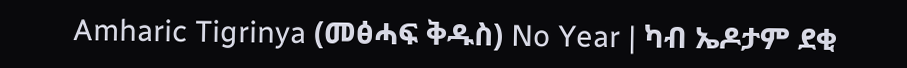Amharic Tigrinya (መፅሓፍ ቅዱስ) No Year | ካብ ኤዶታም ደቂ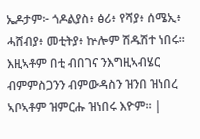ኤዶታም፦ ጎዶልያስ፥ ፅሪ፥ የሻያ፥ ሰሜኢ፥ ሓሸብያ፥ መቲትያ፥ ኵሎም ሽዱሽተ ነበሩ። እዚኣቶም በቲ ብበገና ንእግዚኣብሄር ብምምስጋንን ብምውዳስን ዝንበ ዝነበረ ኣቦኣቶም ዝምርሑ ዝነበሩ እዮም። |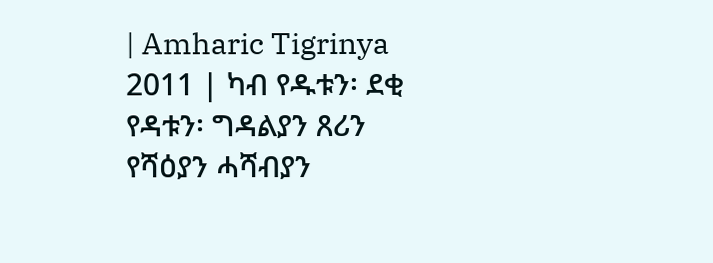| Amharic Tigrinya 2011 | ካብ የዱቱን፡ ደቂ የዳቱን፡ ግዳልያን ጸሪን የሻዕያን ሓሻብያን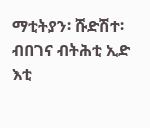ማቲትያን፡ ሹድሽተ፡ ብበገና ብትሕቲ ኢድ እቲ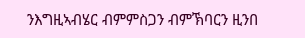ንእግዚኣብሄር ብምምስጋን ብምኽባርን ዚንበ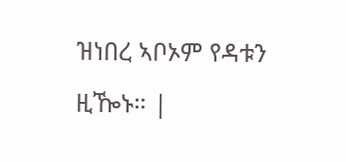ዝነበረ ኣቦኦም የዳቱን ዚዀኑ። |